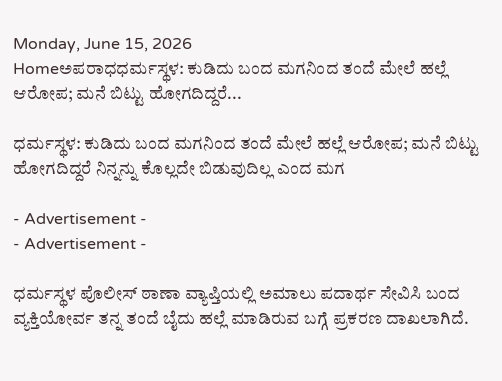Monday, June 15, 2026
Homeಅಪರಾಧಧರ್ಮಸ್ಥಳ: ಕುಡಿದು ಬಂದ ಮಗನಿಂದ ತಂದೆ ಮೇಲೆ ಹಲ್ಲೆ ಆರೋಪ; ಮನೆ ಬಿಟ್ಟು ಹೋಗದಿದ್ದರೆ...

ಧರ್ಮಸ್ಥಳ: ಕುಡಿದು ಬಂದ ಮಗನಿಂದ ತಂದೆ ಮೇಲೆ ಹಲ್ಲೆ ಆರೋಪ; ಮನೆ ಬಿಟ್ಟು ಹೋಗದಿದ್ದರೆ ನಿನ್ನನ್ನು ಕೊಲ್ಲದೇ ಬಿಡುವುದಿಲ್ಲ ಎಂದ ಮಗ

- Advertisement -
- Advertisement -

ಧರ್ಮಸ್ಥಳ ಪೊಲೀಸ್ ಠಾಣಾ ವ್ಯಾಪ್ತಿಯಲ್ಲಿ ಅಮಾಲು ಪದಾರ್ಥ ಸೇವಿಸಿ ಬಂದ ವ್ಯಕ್ತಿಯೋರ್ವ ತನ್ನ ತಂದೆ ಬೈದು ಹಲ್ಲೆ ಮಾಡಿರುವ ಬಗ್ಗೆ ಪ್ರಕರಣ ದಾಖಲಾಗಿದೆ.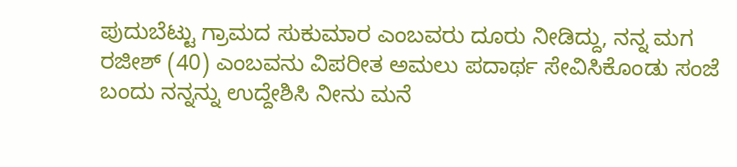ಪುದುಬೆಟ್ಟು ಗ್ರಾಮದ ಸುಕುಮಾರ ಎಂಬವರು ದೂರು ನೀಡಿದ್ದು, ನನ್ನ ಮಗ ರಜೀಶ್ (40) ಎಂಬವನು ವಿಪರೀತ ಅಮಲು ಪದಾರ್ಥ ಸೇವಿಸಿಕೊಂಡು ಸಂಜೆ ಬಂದು ನನ್ನನ್ನು ಉದ್ದೇಶಿಸಿ ನೀನು ಮನೆ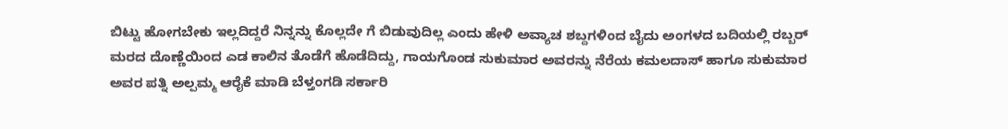ಬಿಟ್ಟು ಹೋಗಬೇಕು ಇಲ್ಲದಿದ್ದರೆ ನಿನ್ನನ್ನು ಕೊಲ್ಲದೇ ಗೆ ಬಿಡುವುದಿಲ್ಲ ಎಂದು ಹೇಳಿ ಅವ್ಯಾಚ ಶಬ್ದಗಳಿಂದ ಬೈದು ಅಂಗಳದ ಬದಿಯಲ್ಲಿ ರಬ್ಬರ್ ಮರದ ದೊಣ್ಣೆಯಿಂದ ಎಡ ಕಾಲಿನ ತೊಡೆಗೆ ಹೊಡೆದಿದ್ದು, ಗಾಯಗೊಂಡ ಸುಕುಮಾರ ಅವರನ್ನು ನೆರೆಯ ಕಮಲದಾಸ್ ಹಾಗೂ ಸುಕುಮಾರ ಅವರ ಪತ್ನಿ ಅಲ್ಪಮ್ಮ ಆರೈಕೆ ಮಾಡಿ ಬೆಳ್ತಂಗಡಿ ಸರ್ಕಾರಿ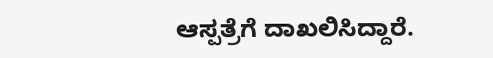ಆಸ್ಪತ್ರೆಗೆ ದಾಖಲಿಸಿದ್ದಾರೆ.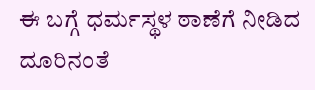ಈ ಬಗ್ಗೆ ಧರ್ಮಸ್ಥಳ ಠಾಣೆಗೆ ನೀಡಿದ ದೂರಿನಂತೆ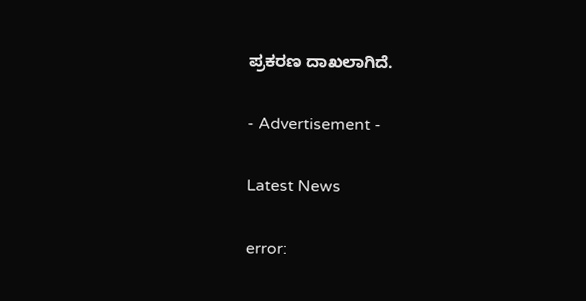ಪ್ರಕರಣ ದಾಖಲಾಗಿದೆ.

- Advertisement -

Latest News

error: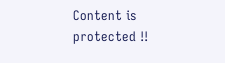Content is protected !!